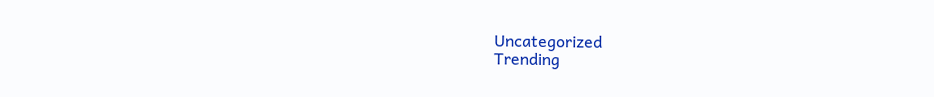Uncategorized
Trending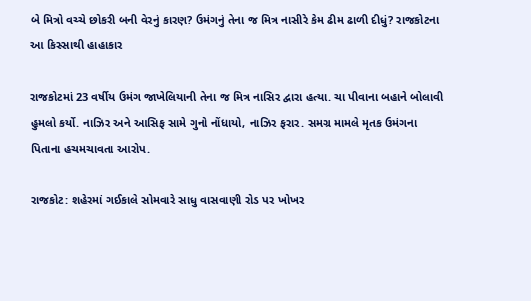બે મિત્રો વચ્ચે છોકરી બની વેરનું કારણ? ઉમંગનું તેના જ મિત્ર નાસીરે કેમ ઢીમ ઢાળી દીધું? રાજકોટના આ કિસ્સાથી હાહાકાર

રાજકોટમાં 23 વર્ષીય ઉમંગ જાખેલિયાની તેના જ મિત્ર નાસિર દ્વારા હત્યા. ચા પીવાના બહાને બોલાવી હુમલો કર્યો. નાઝિર અને આસિફ સામે ગુનો નોંધાયો, નાઝિર ફરાર. સમગ્ર મામલે મૃતક ઉમંગના પિતાના હચમચાવતા આરોપ.

રાજકોટ: શહેરમાં ગઈકાલે સોમવારે સાધુ વાસવાણી રોડ પર ખોખર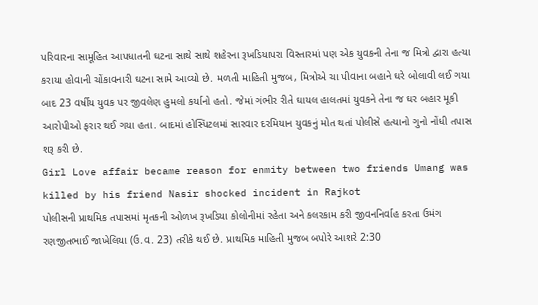પરિવારના સામૂહિત આપધાતની ઘટના સાથે સાથે શહેરના રૂખડિયાપરા વિસ્તારમાં પણ એક યુવકની તેના જ મિત્રો દ્વારા હત્યા કરાયા હોવાની ચોંકાવનારી ઘટના સામે આવ્યો છે. મળતી માહિતી મુજબ, મિત્રોએ ચા પીવાના બહાને ઘરે બોલાવી લઈ ગયા બાદ 23 વર્ષીય યુવક પર જીવલેણ હુમલો કર્યાનો હતો. જેમાં ગંભીર રીતે ઘાયલ હાલતમાં યુવકને તેના જ ઘર બહાર મૂકી આરોપીઓ ફરાર થઈ ગયા હતા. બાદમાં હોસ્પિટલમાં સારવાર દરમિયાન યુવકનું મોત થતાં પોલીસે હત્યાનો ગુનો નોંધી તપાસ શરૂ કરી છે.
Girl Love affair became reason for enmity between two friends Umang was killed by his friend Nasir shocked incident in Rajkot
પોલીસની પ્રાથમિક તપાસમાં મૃતકની ઓળખ રૂખડિયા કોલોનીમાં રહેતા અને કલરકામ કરી જીવનનિર્વાહ કરતા ઉમંગ રણજીતભાઈ જાખેલિયા (ઉ.વ. 23) તરીકે થઈ છે. પ્રાથમિક માહિતી મુજબ બપોરે આશરે 2:30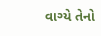વાગ્યે તેનો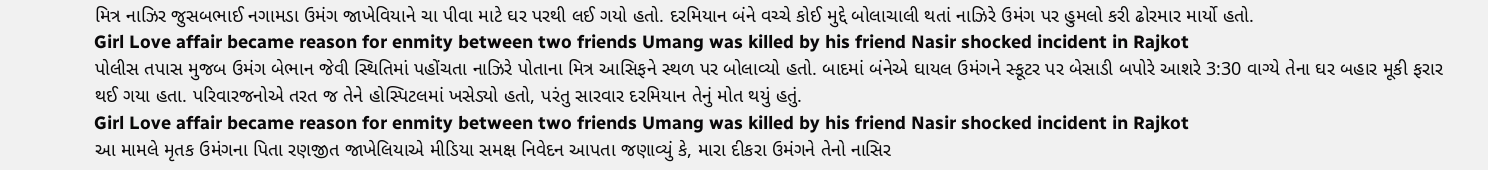મિત્ર નાઝિર જુસબભાઈ નગામડા ઉમંગ જાખેવિયાને ચા પીવા માટે ઘર પરથી લઈ ગયો હતો. દરમિયાન બંને વચ્ચે કોઈ મુદ્દે બોલાચાલી થતાં નાઝિરે ઉમંગ પર હુમલો કરી ઢોરમાર માર્યો હતો.
Girl Love affair became reason for enmity between two friends Umang was killed by his friend Nasir shocked incident in Rajkot
પોલીસ તપાસ મુજબ ઉમંગ બેભાન જેવી સ્થિતિમાં પહોંચતા નાઝિરે પોતાના મિત્ર આસિફને સ્થળ પર બોલાવ્યો હતો. બાદમાં બંનેએ ઘાયલ ઉમંગને સ્કૂટર પર બેસાડી બપોરે આશરે 3:30 વાગ્યે તેના ઘર બહાર મૂકી ફરાર થઈ ગયા હતા. પરિવારજનોએ તરત જ તેને હોસ્પિટલમાં ખસેડ્યો હતો, પરંતુ સારવાર દરમિયાન તેનું મોત થયું હતું.
Girl Love affair became reason for enmity between two friends Umang was killed by his friend Nasir shocked incident in Rajkot
આ મામલે મૃતક ઉમંગના પિતા રણજીત જાખેલિયાએ મીડિયા સમક્ષ નિવેદન આપતા જણાવ્યું કે, મારા દીકરા ઉમંગને તેનો નાસિર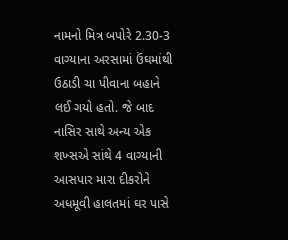નામનો મિત્ર બપોરે 2.30-3 વાગ્યાના અરસામાં ઉંઘમાંથી ઉઠાડી ચા પીવાના બહાને લઈ ગયો હતો. જે બાદ નાસિર સાથે અન્ય એક શખ્સએ સાંથે 4 વાગ્યાની આસપાર મારા દીકરોને અધમૂવી હાલતમાં ઘર પાસે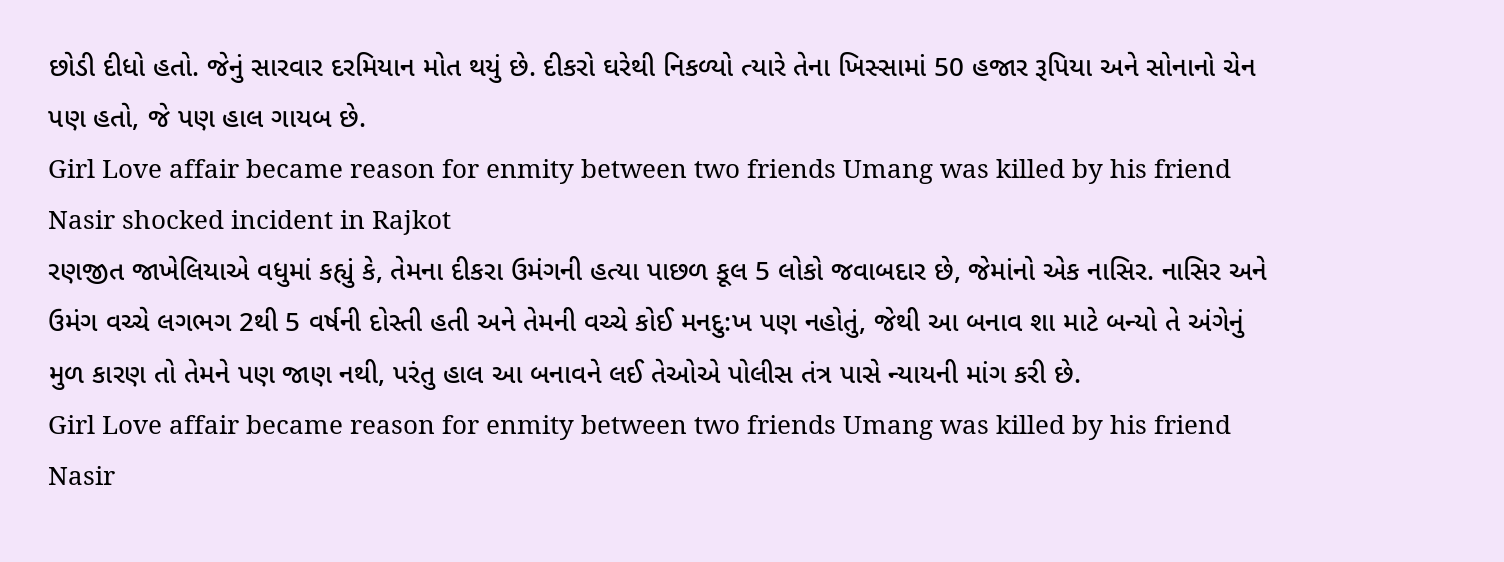છોડી દીધો હતો. જેનું સારવાર દરમિયાન મોત થયું છે. દીકરો ઘરેથી નિકળ્યો ત્યારે તેના ખિસ્સામાં 50 હજાર રૂપિયા અને સોનાનો ચેન પણ હતો, જે પણ હાલ ગાયબ છે.
Girl Love affair became reason for enmity between two friends Umang was killed by his friend Nasir shocked incident in Rajkot
રણજીત જાખેલિયાએ વધુમાં કહ્યું કે, તેમના દીકરા ઉમંગની હત્યા પાછળ કૂલ 5 લોકો જવાબદાર છે, જેમાંનો એક નાસિર. નાસિર અને ઉમંગ વચ્ચે લગભગ 2થી 5 વર્ષની દોસ્તી હતી અને તેમની વચ્ચે કોઈ મનદુ:ખ પણ નહોતું, જેથી આ બનાવ શા માટે બન્યો તે અંગેનું મુળ કારણ તો તેમને પણ જાણ નથી, પરંતુ હાલ આ બનાવને લઈ તેઓએ પોલીસ તંત્ર પાસે ન્યાયની માંગ કરી છે.
Girl Love affair became reason for enmity between two friends Umang was killed by his friend Nasir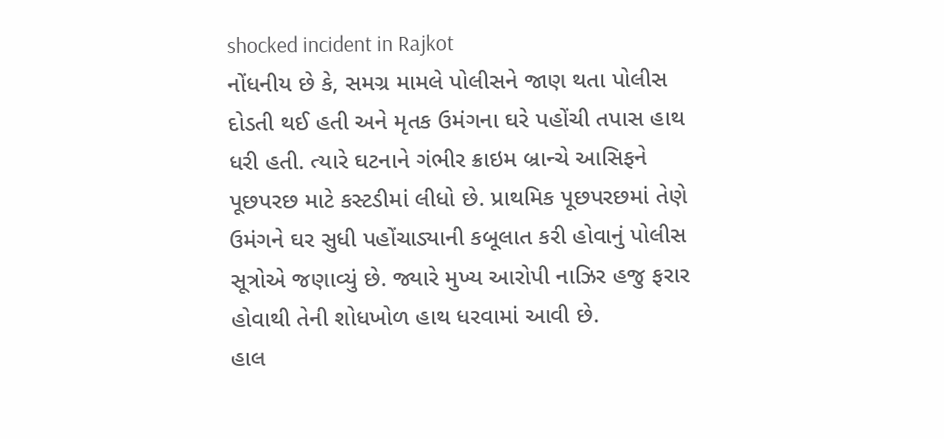shocked incident in Rajkot
નોંધનીય છે કે, સમગ્ર મામલે પોલીસને જાણ થતા પોલીસ દોડતી થઈ હતી અને મૃતક ઉમંગના ઘરે પહોંચી તપાસ હાથ ધરી હતી. ત્યારે ઘટનાને ગંભીર ક્રાઇમ બ્રાન્ચે આસિફને પૂછપરછ માટે કસ્ટડીમાં લીધો છે. પ્રાથમિક પૂછપરછમાં તેણે ઉમંગને ઘર સુધી પહોંચાડ્યાની કબૂલાત કરી હોવાનું પોલીસ સૂત્રોએ જણાવ્યું છે. જ્યારે મુખ્ય આરોપી નાઝિર હજુ ફરાર હોવાથી તેની શોધખોળ હાથ ધરવામાં આવી છે.
હાલ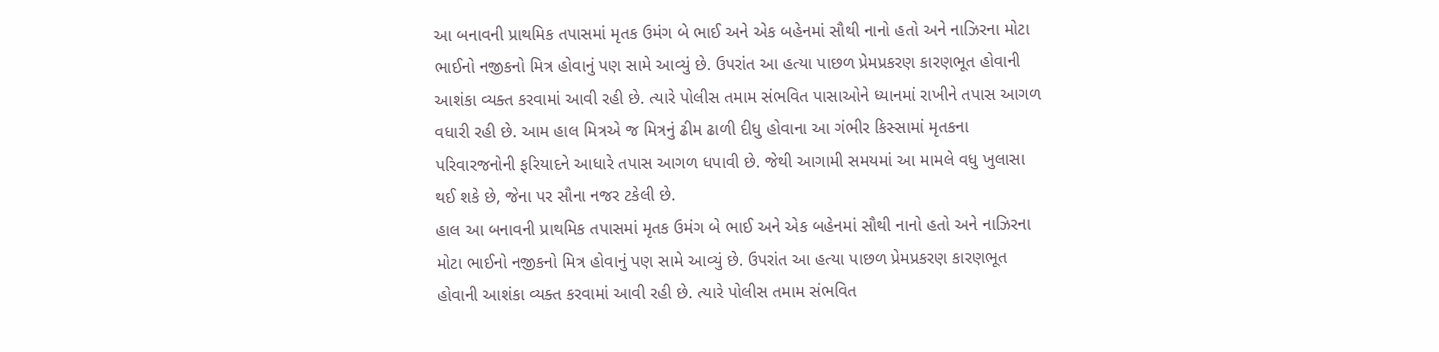આ બનાવની પ્રાથમિક તપાસમાં મૃતક ઉમંગ બે ભાઈ અને એક બહેનમાં સૌથી નાનો હતો અને નાઝિરના મોટા ભાઈનો નજીકનો મિત્ર હોવાનું પણ સામે આવ્યું છે. ઉપરાંત આ હત્યા પાછળ પ્રેમપ્રકરણ કારણભૂત હોવાની આશંકા વ્યક્ત કરવામાં આવી રહી છે. ત્યારે પોલીસ તમામ સંભવિત પાસાઓને ધ્યાનમાં રાખીને તપાસ આગળ વધારી રહી છે. આમ હાલ મિત્રએ જ મિત્રનું ઢીમ ઢાળી દીધુ હોવાના આ ગંભીર કિસ્સામાં મૃતકના પરિવારજનોની ફરિયાદને આધારે તપાસ આગળ ધપાવી છે. જેથી આગામી સમયમાં આ મામલે વધુ ખુલાસા થઈ શકે છે, જેના પર સૌના નજર ટકેલી છે.
હાલ આ બનાવની પ્રાથમિક તપાસમાં મૃતક ઉમંગ બે ભાઈ અને એક બહેનમાં સૌથી નાનો હતો અને નાઝિરના મોટા ભાઈનો નજીકનો મિત્ર હોવાનું પણ સામે આવ્યું છે. ઉપરાંત આ હત્યા પાછળ પ્રેમપ્રકરણ કારણભૂત હોવાની આશંકા વ્યક્ત કરવામાં આવી રહી છે. ત્યારે પોલીસ તમામ સંભવિત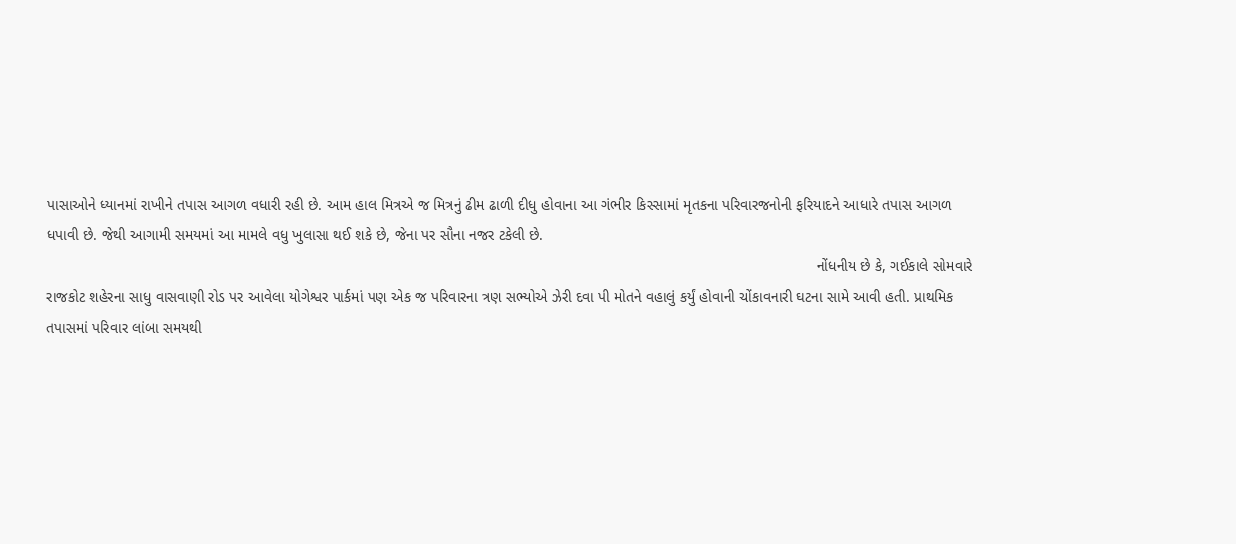પાસાઓને ધ્યાનમાં રાખીને તપાસ આગળ વધારી રહી છે. આમ હાલ મિત્રએ જ મિત્રનું ઢીમ ઢાળી દીધુ હોવાના આ ગંભીર કિસ્સામાં મૃતકના પરિવારજનોની ફરિયાદને આધારે તપાસ આગળ ધપાવી છે. જેથી આગામી સમયમાં આ મામલે વધુ ખુલાસા થઈ શકે છે, જેના પર સૌના નજર ટકેલી છે.
                                                                                                                                                                                        નોંધનીય છે કે, ગઈકાલે સોમવારે રાજકોટ શહેરના સાધુ વાસવાણી રોડ પર આવેલા યોગેશ્વર પાર્કમાં પણ એક જ પરિવારના ત્રણ સભ્યોએ ઝેરી દવા પી મોતને વહાલું કર્યું હોવાની ચોંકાવનારી ઘટના સામે આવી હતી. પ્રાથમિક તપાસમાં પરિવાર લાંબા સમયથી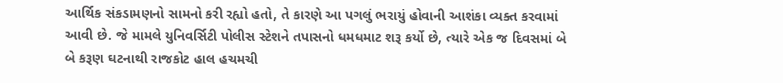આર્થિક સંકડામણનો સામનો કરી રહ્યો હતો, તે કારણે આ પગલું ભરાયું હોવાની આશંકા વ્યક્ત કરવામાં આવી છે. જે મામલે યુનિવર્સિટી પોલીસ સ્ટેશને તપાસનો ધમધમાટ શરૂ કર્યો છે, ત્યારે એક જ દિવસમાં બે બે કરૂણ ઘટનાથી રાજકોટ હાલ હચમચી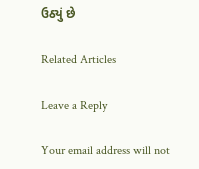ઉઠ્યું છે

Related Articles

Leave a Reply

Your email address will not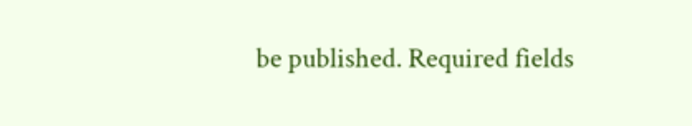be published. Required fields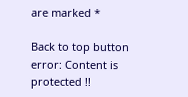are marked *

Back to top button
error: Content is protected !!